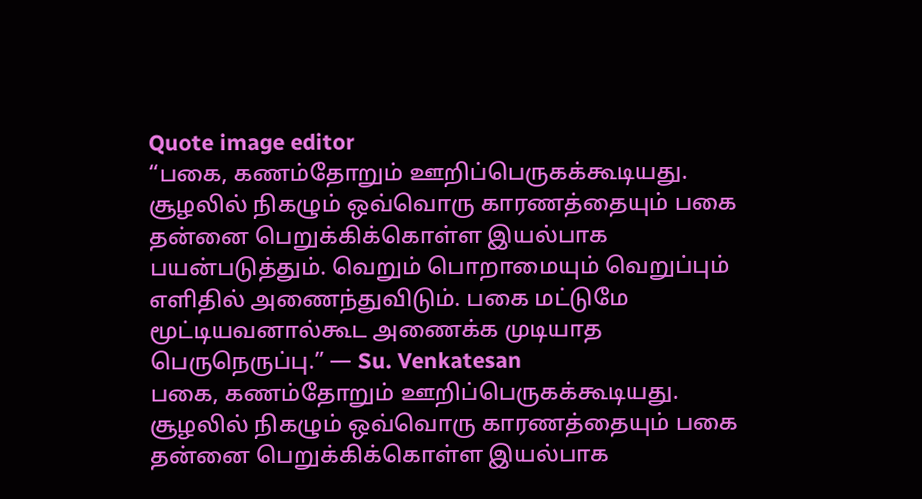Quote image editor
“பகை, கணம்தோறும் ஊறிப்பெருகக்கூடியது. சூழலில் நிகழும் ஒவ்வொரு காரணத்தையும் பகை தன்னை பெறுக்கிக்கொள்ள இயல்பாக பயன்படுத்தும். வெறும் பொறாமையும் வெறுப்பும் எளிதில் அணைந்துவிடும். பகை மட்டுமே மூட்டியவனால்கூட அணைக்க முடியாத பெருநெருப்பு.” — Su. Venkatesan
பகை, கணம்தோறும் ஊறிப்பெருகக்கூடியது. சூழலில் நிகழும் ஒவ்வொரு காரணத்தையும் பகை தன்னை பெறுக்கிக்கொள்ள இயல்பாக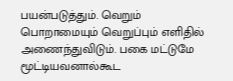பயன்படுத்தும். வெறும் பொறாமையும் வெறுப்பும் எளிதில் அணைந்துவிடும். பகை மட்டுமே மூட்டியவனால்கூட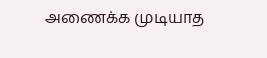அணைக்க முடியாத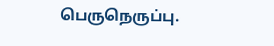பெருநெருப்பு.